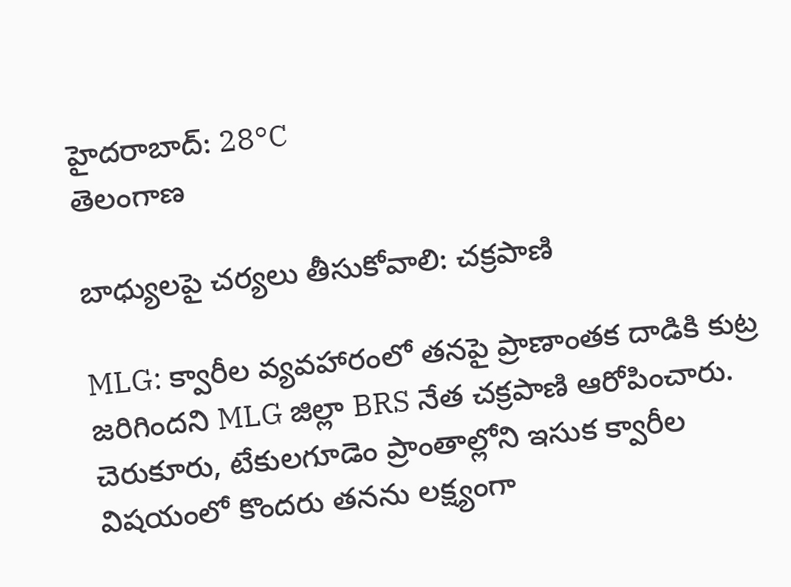హైదరాబాద్: 28°C
తెలంగాణ

బాధ్యులపై చర్యలు తీసుకోవాలి: చక్రపాణి

MLG: క్వారీల వ్యవహారంలో తనపై ప్రాణాంతక దాడికి కుట్ర జరిగిందని MLG జిల్లా BRS నేత చక్రపాణి ఆరోపించారు. చెరుకూరు, టేకులగూడెం ప్రాంతాల్లోని ఇసుక క్వారీల విషయంలో కొందరు తనను లక్ష్యంగా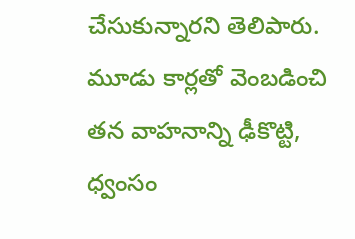చేసుకున్నారని తెలిపారు. మూడు కార్లతో వెంబడించి తన వాహనాన్ని ఢీకొట్టి, ధ్వంసం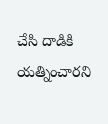చేసి దాడికి యత్నించారని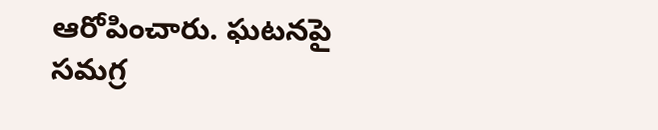ఆరోపించారు. ఘటనపై సమగ్ర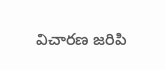విచారణ జరిపి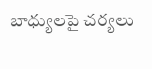బాధ్యులపై చర్యలు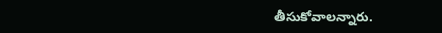తీసుకోవాలన్నారు.